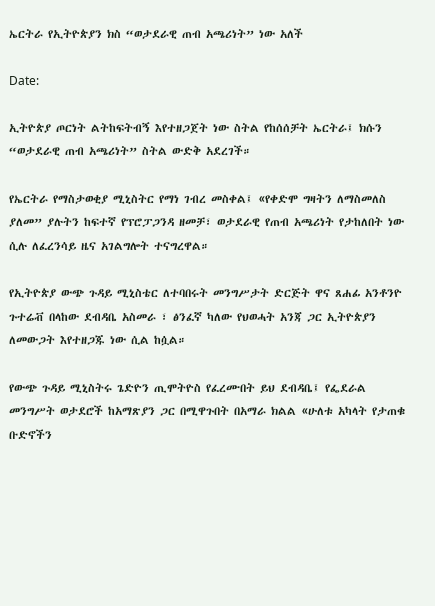ኤርትራ የኢትዮጵያን ክስ “ወታደራዊ ጠብ አጫሪነት” ነው አለች

Date:

ኢትዮጵያ ጦርነት ልትከፍትብኝ እየተዘጋጀት ነው ስትል የከሰሰቻት ኤርትራ፤ ክሱን “ወታደራዊ ጠብ አጫሪነት” ስትል ውድቅ አደረገች።

የኤርትራ የማስታወቂያ ሚኒስትር የማነ ገብረ መስቀል፤ «የቀድሞ ግዛትን ለማስመለስ ያለመ” ያሉትን ከፍተኛ የፕሮፓጋንዳ ዘመቻ፣ ወታደራዊ የጠብ አጫሪነት የታከለበት ነው ሲሉ ለፈረንሳይ ዜና አገልግሎት ተናግረዋል።

የኢትዮጵያ ውጭ ጉዳይ ሚኒስቴር ለተባበሩት መንግሥታት ድርጅት ዋና ጸሐፊ አንቶንዮ ጉተሬቭ በላከው ደብዳቤ አስመራ ፣ ፅንፈኛ ካለው የህወሓት አንጃ ጋር ኢትዮጵያን ለመውጋት እየተዘጋጁ ነው ሲል ከሷል።

የውጭ ጉዳይ ሚኒስትሩ ጌድዮን ጢሞትዮስ የፈረሙበት ይህ ደብዳቤ፤ የፌደራል መንግሥት ወታደሮች ከአማጽያን ጋር በሚዋጉበት በአማራ ክልል «ሁለቱ አካላት የታጠቁ ቡድኖችን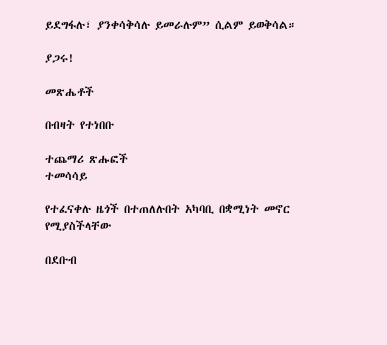ይደግፋሉ፣ ያንቀሳቅሳሉ ይመራሉም” ሲልም ይወቅሳል።

ያጋሩ!

መጽሔቶች

በብዛት የተነበቡ

ተጨማሪ ጽሑፎች
ተመሳሳይ

የተፈናቀሉ ዜጎች በተጠለሉበት አካባቢ በቋሚነት መኖር የሚያስችላቸው

በደቡብ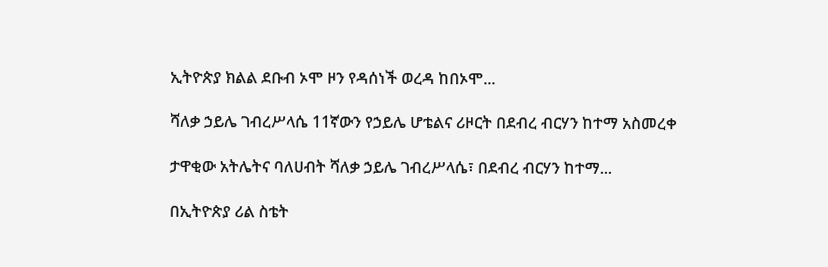ኢትዮጵያ ክልል ደቡብ ኦሞ ዞን የዳሰነች ወረዳ ከበኦሞ...

ሻለቃ ኃይሌ ገብረሥላሴ 11ኛውን የኃይሌ ሆቴልና ሪዞርት በደብረ ብርሃን ከተማ አስመረቀ

ታዋቂው አትሌትና ባለሀብት ሻለቃ ኃይሌ ገብረሥላሴ፣ በደብረ ብርሃን ከተማ...

በኢትዮጵያ ሪል ስቴት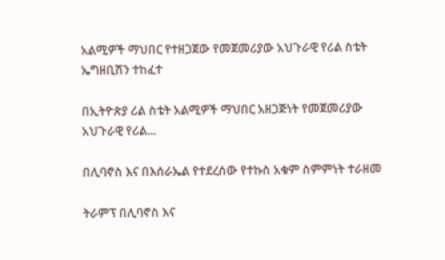አልሚዎች ማህበር የተዘጋጀው የመጀመሪያው አህጉራዊ የሪል ስቴት ኤግዘቢሽን ተከፈተ

በኢትዮጵያ ሪል ስቴት አልሚዎች ማህበር አዘጋጅነት የመጀመሪያው አህጉራዊ የሪል...

በሊባኖስ እና በእሰራኤል የተደረሰው የተኩስ አቁም ስምምነት ተራዘመ

ትራምፕ በሊባኖስ እና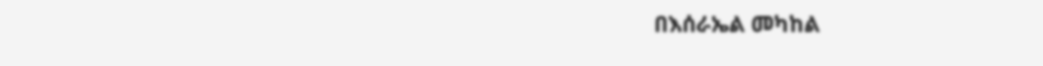በእሰራኤል መካከል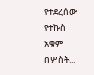የተደረሰው የተኩስ አቁም በሦስት...